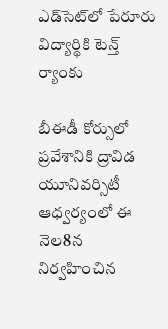ఎడ్‌సెట్‌లో పేరూరు విద్యార్థికి టెన్త్‌ ర్యాంకు

బీఈడీ కోర్సులో ప్రవేశానికి ద్రావిడ యూనివర్సిటీ ఆధ్వర్యంలో ఈ నెల8న నిర్వహించిన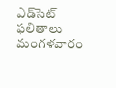ఎడ్‌సెట్‌ ఫలితాలు మంగళవారం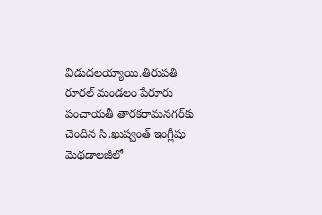విడుదలయ్యాయి.తిరుపతి రూరల్‌ మండలం పేరూరు పంచాయతీ తారకరామనగర్‌కు చెందిన సి.ఖుష్వంత్‌ ఇంగ్లీషు మెథడాలజీలో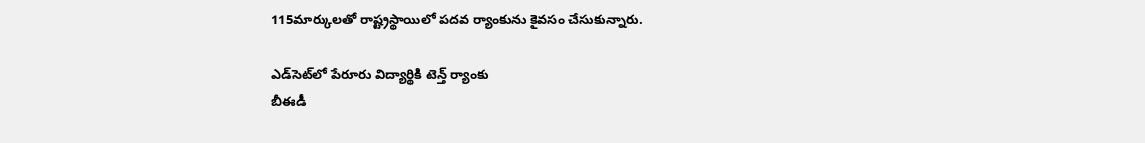115మార్కులతో రాష్ట్రస్థాయిలో పదవ ర్యాంకును కైవసం చేసుకున్నారు.

ఎడ్‌సెట్‌లో పేరూరు విద్యార్థికి టెన్త్‌ ర్యాంకు
బీఈడీ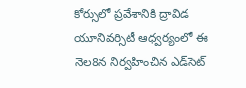కోర్సులో ప్రవేశానికి ద్రావిడ యూనివర్సిటీ ఆధ్వర్యంలో ఈ నెల8న నిర్వహించిన ఎడ్‌సెట్‌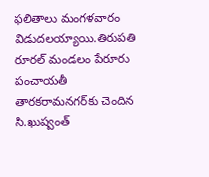ఫలితాలు మంగళవారం విడుదలయ్యాయి.తిరుపతి రూరల్‌ మండలం పేరూరు పంచాయతీ తారకరామనగర్‌కు చెందిన సి.ఖుష్వంత్‌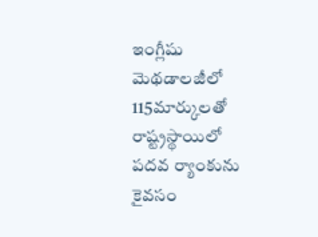ఇంగ్లీషు మెథడాలజీలో 115మార్కులతో రాష్ట్రస్థాయిలో పదవ ర్యాంకును కైవసం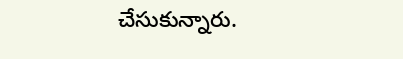చేసుకున్నారు.